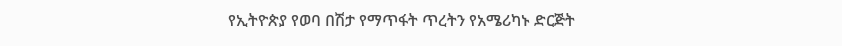የኢትዮጵያ የወባ በሽታ የማጥፋት ጥረትን የአሜሪካኑ ድርጅት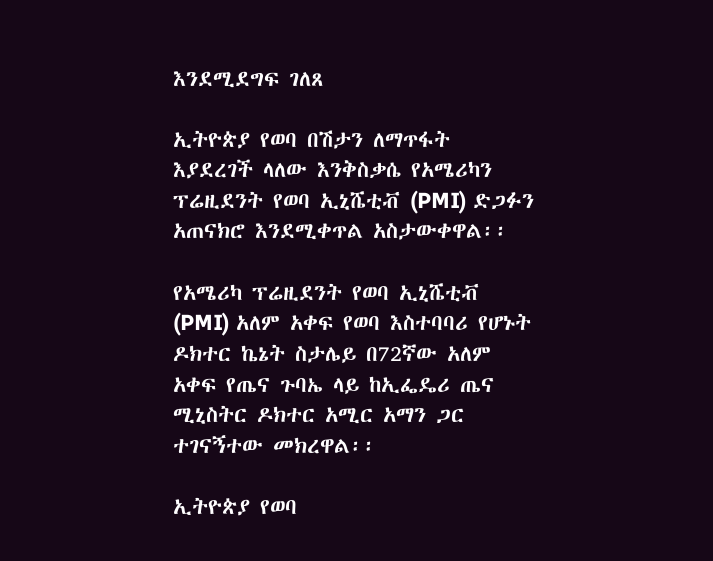እንደሚደግፍ ገለጸ

ኢትዮጵያ የወባ በሽታን ለማጥፋት እያደረገች ላለው እንቅስቃሴ የአሜሪካን ፕሬዚደንት የወባ ኢኒሼቲቭ (PMI) ድጋፉን አጠናክሮ እንደሚቀጥል አስታውቀዋል፡፡

የአሜሪካ ፕሬዚደንት የወባ ኢኒሼቲቭ (PMI) አለም አቀፍ የወባ እስተባባሪ የሆኑት ዶክተር ኬኔት ስታሌይ በ72ኛው አለም አቀፍ የጤና ጉባኤ ላይ ከኢፌዴሪ ጤና ሚኒስትር ዶክተር አሚር አማን ጋር ተገናኝተው መክረዋል፡፡

ኢትዮጵያ የወባ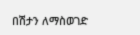በሽታን ለማስወገድ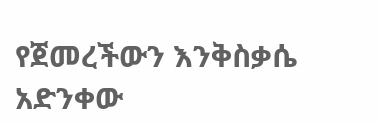የጀመረችውን እንቅስቃሴ አድንቀው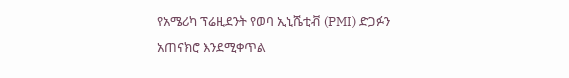የአሜሪካ ፕሬዚደንት የወባ ኢኒሼቲቭ (PMI) ድጋፉን አጠናክሮ እንደሚቀጥል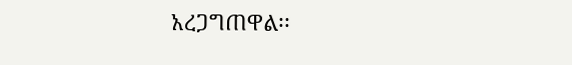አረጋግጠዋል፡፡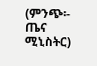(ምንጭ፡- ጤና ሚኒስትር)